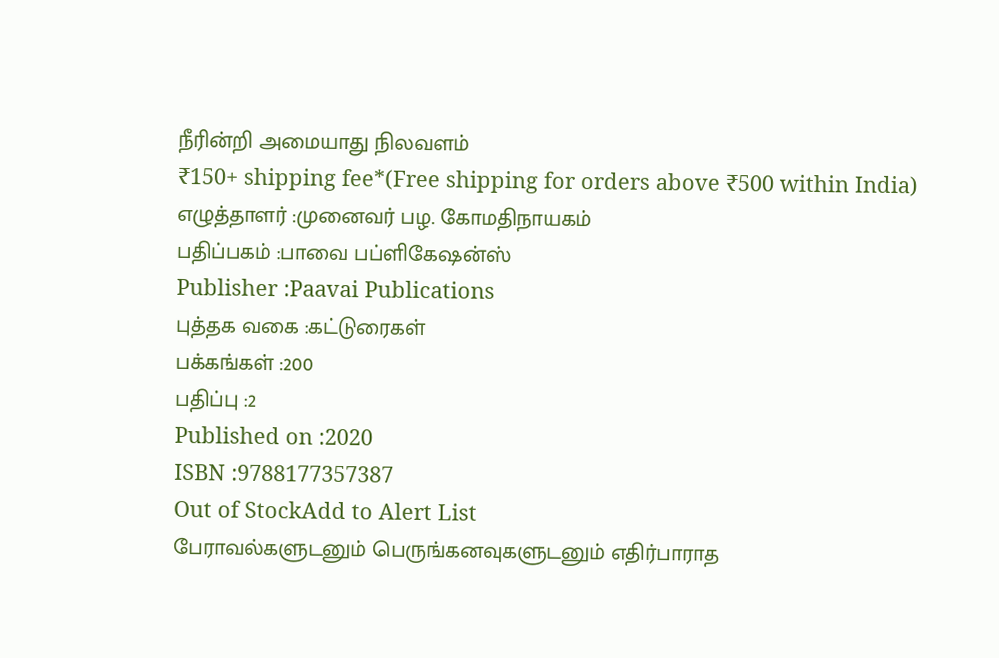நீரின்றி அமையாது நிலவளம்
₹150+ shipping fee*(Free shipping for orders above ₹500 within India)
எழுத்தாளர் :முனைவர் பழ. கோமதிநாயகம்
பதிப்பகம் :பாவை பப்ளிகேஷன்ஸ்
Publisher :Paavai Publications
புத்தக வகை :கட்டுரைகள்
பக்கங்கள் :200
பதிப்பு :2
Published on :2020
ISBN :9788177357387
Out of StockAdd to Alert List
பேராவல்களுடனும் பெருங்கனவுகளுடனும் எதிர்பாராத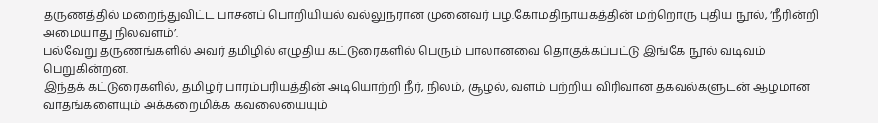தருணத்தில் மறைந்துவிட்ட பாசனப் பொறியியல் வல்லுநரான முனைவர் பழ.கோமதிநாயகத்தின் மற்றொரு புதிய நூல், ‘நீரின்றி அமையாது நிலவளம்’.
பல்வேறு தருணங்களில் அவர் தமிழில் எழுதிய கட்டுரைகளில் பெரும் பாலானவை தொகுக்கப்பட்டு இங்கே நூல் வடிவம் பெறுகின்றன.
இந்தக் கட்டுரைகளில், தமிழர் பாரம்பரியத்தின் அடியொற்றி நீர், நிலம், சூழல், வளம் பற்றிய விரிவான தகவல்களுடன் ஆழமான வாதங்களையும் அக்கறைமிக்க கவலையையும்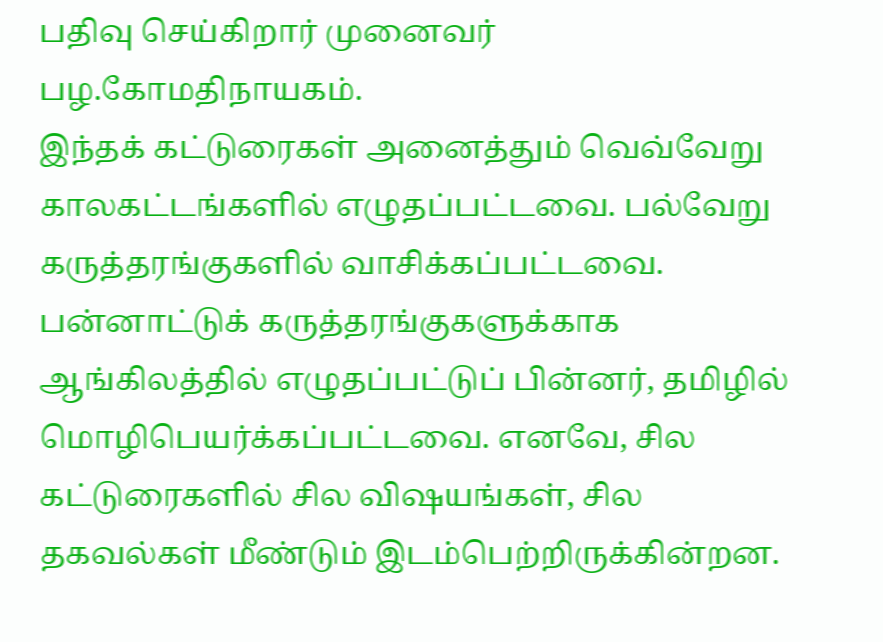பதிவு செய்கிறார் முனைவர் பழ.கோமதிநாயகம்.
இந்தக் கட்டுரைகள் அனைத்தும் வெவ்வேறு காலகட்டங்களில் எழுதப்பட்டவை. பல்வேறு கருத்தரங்குகளில் வாசிக்கப்பட்டவை. பன்னாட்டுக் கருத்தரங்குகளுக்காக ஆங்கிலத்தில் எழுதப்பட்டுப் பின்னர், தமிழில் மொழிபெயர்க்கப்பட்டவை. எனவே, சில கட்டுரைகளில் சில விஷயங்கள், சில தகவல்கள் மீண்டும் இடம்பெற்றிருக்கின்றன.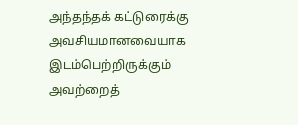அந்தந்தக் கட்டுரைக்கு அவசியமானவையாக இடம்பெற்றிருக்கும் அவற்றைத்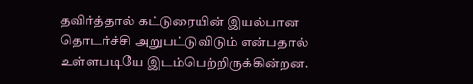தவிர்த்தால் கட்டுரையின் இயல்பான தொடர்ச்சி அறுபட்டுவிடும் என்பதால் உள்ளபடியே இடம்பெற்றிருக்கின்றன.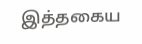இத்தகைய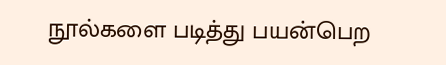நூல்களை படித்து பயன்பெற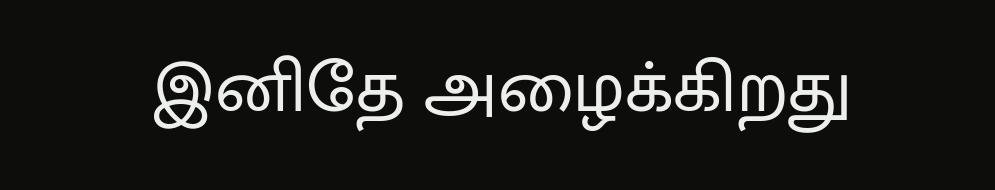இனிதே அழைக்கிறது